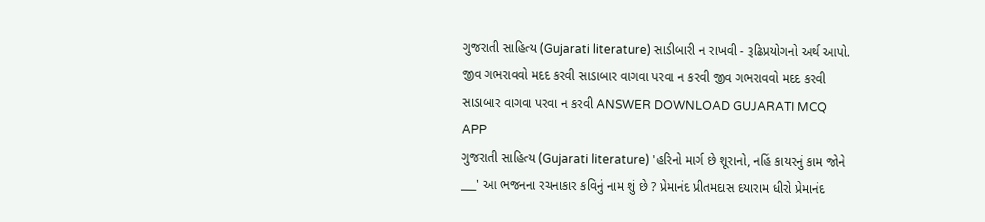ગુજરાતી સાહિત્ય (Gujarati literature) સાડીબારી ન રાખવી - રૂઢિપ્રયોગનો અર્થ આપો. જીવ ગભરાવવો મદદ કરવી સાડાબાર વાગવા પરવા ન કરવી જીવ ગભરાવવો મદદ કરવી સાડાબાર વાગવા પરવા ન કરવી ANSWER DOWNLOAD GUJARATI MCQ APP
ગુજરાતી સાહિત્ય (Gujarati literature) 'હરિનો માર્ગ છે શૂરાનો, નહિં કાયરનું કામ જોને ___' આ ભજનના રચનાકાર કવિનું નામ શું છે ? પ્રેમાનંદ પ્રીતમદાસ દયારામ ધીરો પ્રેમાનંદ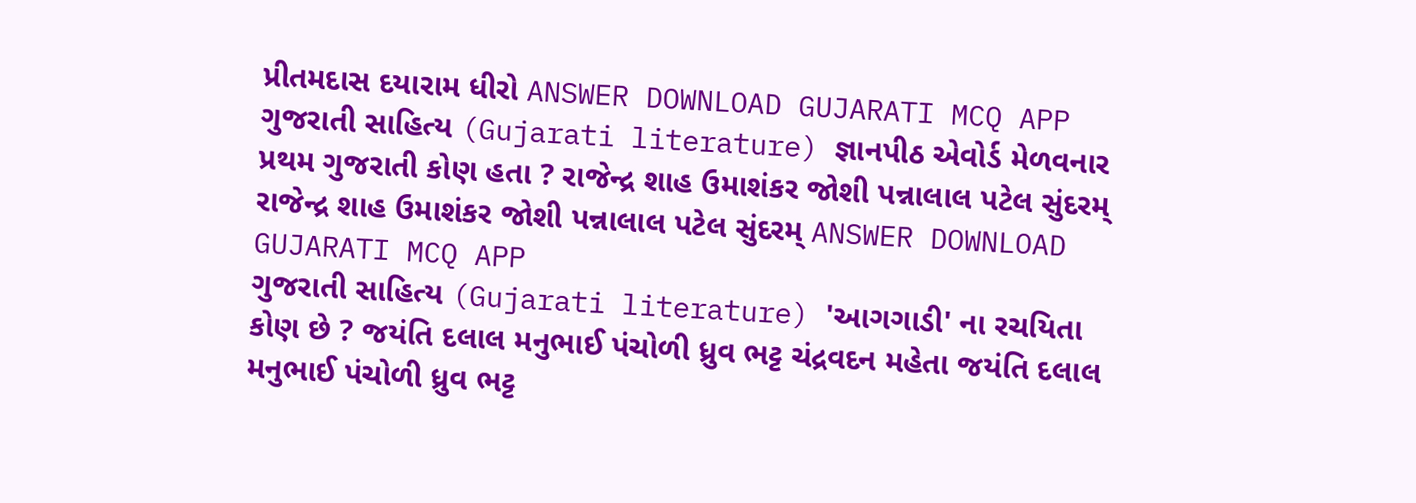પ્રીતમદાસ દયારામ ધીરો ANSWER DOWNLOAD GUJARATI MCQ APP
ગુજરાતી સાહિત્ય (Gujarati literature) જ્ઞાનપીઠ એવોર્ડ મેળવનાર પ્રથમ ગુજરાતી કોણ હતા ? રાજેન્દ્ર શાહ ઉમાશંકર જોશી પન્નાલાલ પટેલ સુંદરમ્ રાજેન્દ્ર શાહ ઉમાશંકર જોશી પન્નાલાલ પટેલ સુંદરમ્ ANSWER DOWNLOAD GUJARATI MCQ APP
ગુજરાતી સાહિત્ય (Gujarati literature) 'આગગાડી' ના રચયિતા કોણ છે ? જયંતિ દલાલ મનુભાઈ પંચોળી ધ્રુવ ભટ્ટ ચંદ્રવદન મહેતા જયંતિ દલાલ મનુભાઈ પંચોળી ધ્રુવ ભટ્ટ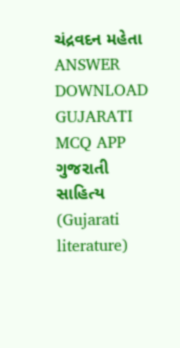ચંદ્રવદન મહેતા ANSWER DOWNLOAD GUJARATI MCQ APP
ગુજરાતી સાહિત્ય (Gujarati literature)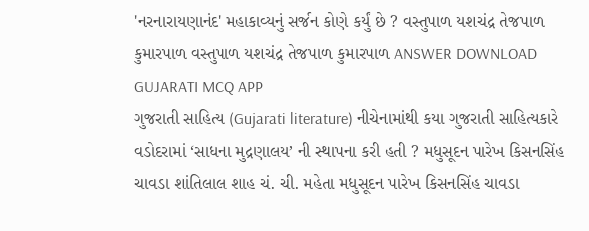'નરનારાયણાનંદ' મહાકાવ્યનું સર્જન કોણે કર્યું છે ? વસ્તુપાળ યશચંદ્ર તેજપાળ કુમારપાળ વસ્તુપાળ યશચંદ્ર તેજપાળ કુમારપાળ ANSWER DOWNLOAD GUJARATI MCQ APP
ગુજરાતી સાહિત્ય (Gujarati literature) નીચેનામાંથી કયા ગુજરાતી સાહિત્યકારે વડોદરામાં ‘સાધના મુદ્રણાલય’ ની સ્થાપના કરી હતી ? મધુસૂદન પારેખ કિસનસિંહ ચાવડા શાંતિલાલ શાહ ચં. ચી. મહેતા મધુસૂદન પારેખ કિસનસિંહ ચાવડા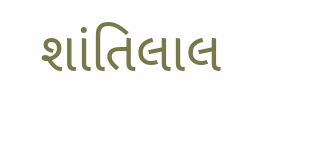શાંતિલાલ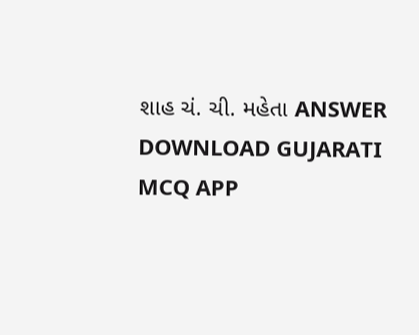શાહ ચં. ચી. મહેતા ANSWER DOWNLOAD GUJARATI MCQ APP